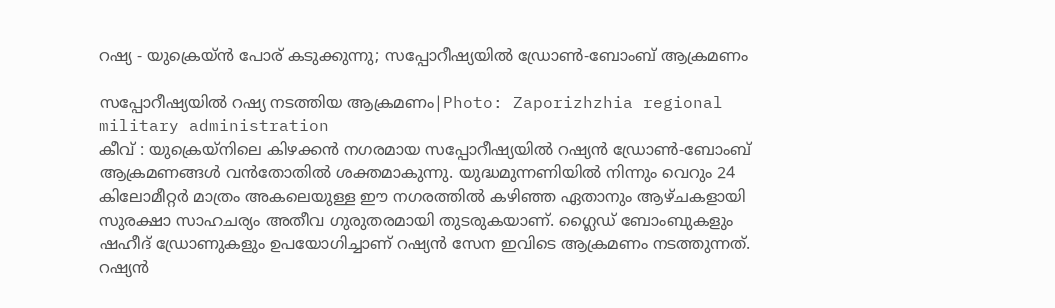റഷ്യ - യുക്രെയ്ൻ പോര് കടുക്കുന്നു; സപ്പോറീഷ്യയിൽ ഡ്രോൺ-ബോംബ് ആക്രമണം

സപ്പോറീഷ്യയിൽ റഷ്യ നടത്തിയ ആക്രമണം|Photo: Zaporizhzhia regional military administration
കീവ് : യുക്രെയ്നിലെ കിഴക്കൻ നഗരമായ സപ്പോറീഷ്യയിൽ റഷ്യൻ ഡ്രോൺ-ബോംബ് ആക്രമണങ്ങൾ വൻതോതിൽ ശക്തമാകുന്നു. യുദ്ധമുന്നണിയിൽ നിന്നും വെറും 24 കിലോമീറ്റർ മാത്രം അകലെയുള്ള ഈ നഗരത്തിൽ കഴിഞ്ഞ ഏതാനും ആഴ്ചകളായി സുരക്ഷാ സാഹചര്യം അതീവ ഗുരുതരമായി തുടരുകയാണ്. ഗ്ലൈഡ് ബോംബുകളും ഷഹീദ് ഡ്രോണുകളും ഉപയോഗിച്ചാണ് റഷ്യൻ സേന ഇവിടെ ആക്രമണം നടത്തുന്നത്.
റഷ്യൻ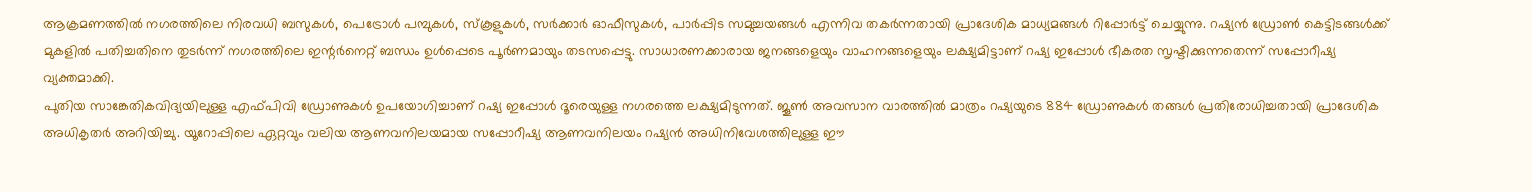ആക്രമണത്തിൽ നഗരത്തിലെ നിരവധി ബസുകൾ, പെട്രോൾ പമ്പുകൾ, സ്കൂളുകൾ, സർക്കാർ ഓഫീസുകൾ, പാർപ്പിട സമുച്ചയങ്ങൾ എന്നിവ തകർന്നതായി പ്രാദേശിക മാധ്യമങ്ങൾ റിപ്പോർട്ട് ചെയ്യുന്നു. റഷ്യൻ ഡ്രോൺ കെട്ടിടങ്ങൾക്ക് മുകളിൽ പതിച്ചതിനെ തുടർന്ന് നഗരത്തിലെ ഇന്റർനെറ്റ് ബന്ധം ഉൾപ്പെടെ പൂർണമായും തടസപ്പെട്ടു. സാധാരണക്കാരായ ജനങ്ങളെയും വാഹനങ്ങളെയും ലക്ഷ്യമിട്ടാണ് റഷ്യ ഇപ്പോൾ ഭീകരത സൃഷ്ടിക്കുന്നതെന്ന് സപ്പോറീഷ്യ വ്യക്തമാക്കി.
പുതിയ സാങ്കേതികവിദ്യയിലുള്ള എഫ്പിവി ഡ്രോണുകൾ ഉപയോഗിച്ചാണ് റഷ്യ ഇപ്പോൾ ദൂരെയുള്ള നഗരത്തെ ലക്ഷ്യമിടുന്നത്. ജൂൺ അവസാന വാരത്തിൽ മാത്രം റഷ്യയുടെ 884 ഡ്രോണുകൾ തങ്ങൾ പ്രതിരോധിച്ചതായി പ്രാദേശിക അധികൃതർ അറിയിച്ചു. യൂറോപ്പിലെ ഏറ്റവും വലിയ ആണവനിലയമായ സപ്പോറീഷ്യ ആണവനിലയം റഷ്യൻ അധിനിവേശത്തിലുള്ള ഈ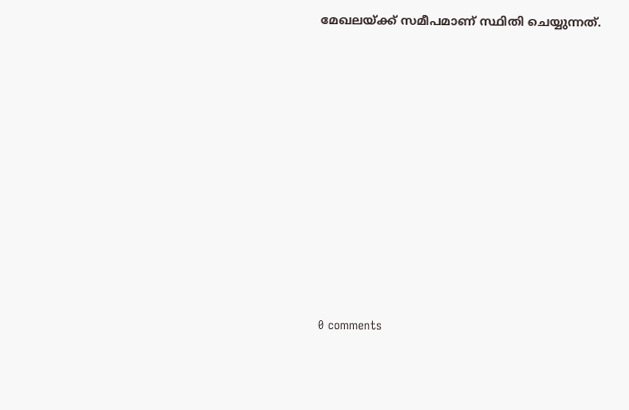മേഖലയ്ക്ക് സമീപമാണ് സ്ഥിതി ചെയ്യുന്നത്.










0 comments